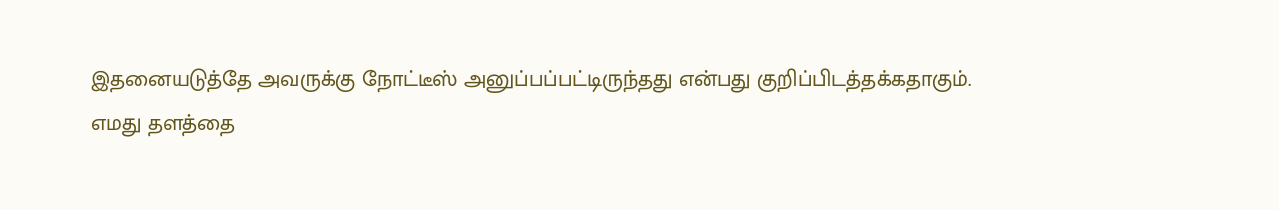இதனையடுத்தே அவருக்கு நோட்டீஸ் அனுப்பப்பட்டிருந்தது என்பது குறிப்பிடத்தக்கதாகும்.
எமது தளத்தை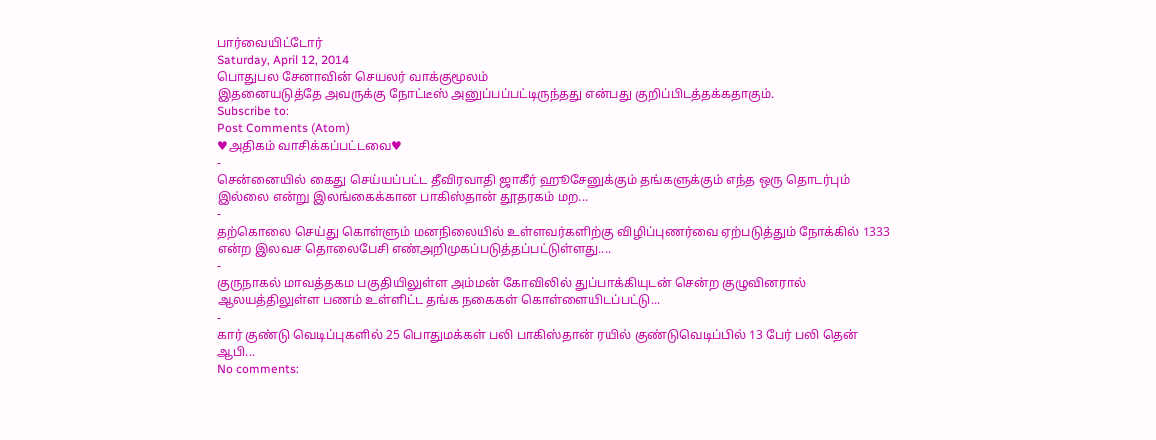பார்வையிட்டோர்
Saturday, April 12, 2014
பொதுபல சேனாவின் செயலர் வாக்குமூலம்
இதனையடுத்தே அவருக்கு நோட்டீஸ் அனுப்பப்பட்டிருந்தது என்பது குறிப்பிடத்தக்கதாகும்.
Subscribe to:
Post Comments (Atom)
♥அதிகம் வாசிக்கப்பட்டவை♥
-
சென்னையில் கைது செய்யப்பட்ட தீவிரவாதி ஜாகீர் ஹூசேனுக்கும் தங்களுக்கும் எந்த ஒரு தொடர்பும் இல்லை என்று இலங்கைக்கான பாகிஸ்தான் தூதரகம் மற...
-
தற்கொலை செய்து கொள்ளும் மனநிலையில் உள்ளவர்களிற்கு விழிப்புணர்வை ஏற்படுத்தும் நோக்கில் 1333 என்ற இலவச தொலைபேசி எண்அறிமுகப்படுத்தப்பட்டுள்ளது....
-
குருநாகல் மாவத்தகம பகுதியிலுள்ள அம்மன் கோவிலில் துப்பாக்கியுடன் சென்ற குழுவினரால் ஆலயத்திலுள்ள பணம் உள்ளிட்ட தங்க நகைகள் கொள்ளையிடப்பட்டு...
-
கார் குண்டு வெடிப்புகளில் 25 பொதுமக்கள் பலி பாகிஸ்தான் ரயில் குண்டுவெடிப்பில் 13 பேர் பலி தென் ஆபி...
No comments: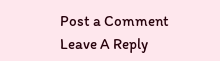Post a Comment
Leave A Reply